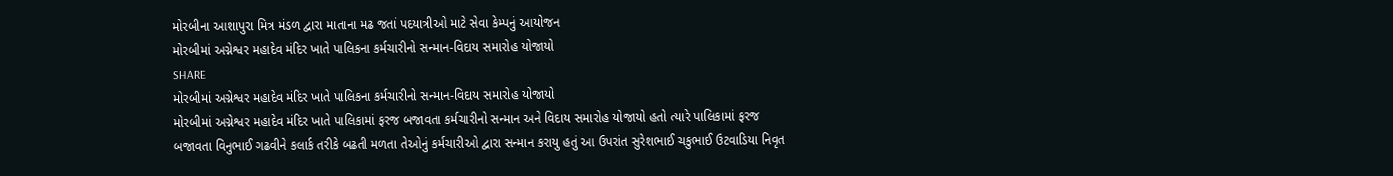મોરબીના આશાપુરા મિત્ર મંડળ દ્વારા માતાના મઢ જતાં પદયાત્રીઓ માટે સેવા કેમ્પનું આયોજન
મોરબીમાં અગ્નેશ્વર મહાદેવ મંદિર ખાતે પાલિકના કર્મચારીનો સન્માન-વિદાય સમારોહ યોજાયો
SHARE
મોરબીમાં અગ્નેશ્વર મહાદેવ મંદિર ખાતે પાલિકના કર્મચારીનો સન્માન-વિદાય સમારોહ યોજાયો
મોરબીમાં અગ્નેશ્વર મહાદેવ મંદિર ખાતે પાલિકામાં ફરજ બજાવતા કર્મચારીનો સન્માન અને વિદાય સમારોહ યોજાયો હતો ત્યારે પાલિકામાં ફરજ બજાવતા વિનુભાઈ ગઢવીને કલાર્ક તરીકે બઢતી મળતા તેઓનું કર્મચારીઓ દ્વારા સન્માન કરાયુ હતું આ ઉપરાંત સુરેશભાઈ ચકુભાઈ ઉટવાડિયા નિવૃત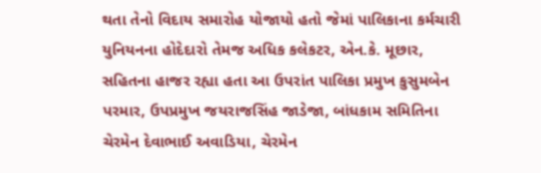થતા તેનો વિદાય સમારોહ યોજાયો હતો જેમાં પાલિકાના કર્મચારી યુનિયનના હોદેદારો તેમજ અધિક કલેકટર, એન.કે. મૂછાર, સહિતના હાજર રહ્યા હતા આ ઉપરાંત પાલિકા પ્રમુખ કુસુમબેન પરમાર, ઉપપ્રમુખ જયરાજસિંહ જાડેજા, બાંધકામ સમિતિના ચેરમેન દેવાભાઈ અવાડિયા, ચેરમેન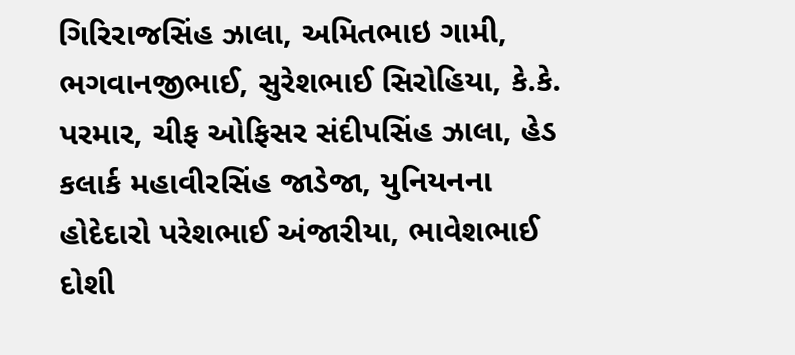ગિરિરાજસિંહ ઝાલા, અમિતભાઇ ગામી, ભગવાનજીભાઈ, સુરેશભાઈ સિરોહિયા, કે.કે. પરમાર, ચીફ ઓફિસર સંદીપસિંહ ઝાલા, હેડ કલાર્ક મહાવીરસિંહ જાડેજા, યુનિયનના હોદેદારો પરેશભાઈ અંજારીયા, ભાવેશભાઈ દોશી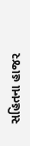સહિતના હાજર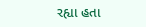રહ્યા હતા